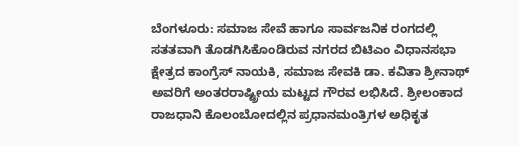ಬೆಂಗಳೂರು: ಸಮಾಜ ಸೇವೆ ಹಾಗೂ ಸಾರ್ವಜನಿಕ ರಂಗದಲ್ಲಿ ಸತತವಾಗಿ ತೊಡಗಿಸಿಕೊಂಡಿರುವ ನಗರದ ಬಿಟಿಎಂ ವಿಧಾನಸಭಾ ಕ್ಷೇತ್ರದ ಕಾಂಗ್ರೆಸ್ ನಾಯಕಿ, ಸಮಾಜ ಸೇವಕಿ ಡಾ. ಕವಿತಾ ಶ್ರೀನಾಥ್ ಅವರಿಗೆ ಅಂತರರಾಷ್ಟ್ರೀಯ ಮಟ್ಟದ ಗೌರವ ಲಭಿಸಿದೆ. ಶ್ರೀಲಂಕಾದ ರಾಜಧಾನಿ ಕೊಲಂಬೋದಲ್ಲಿನ ಪ್ರಧಾನಮಂತ್ರಿಗಳ ಅಧಿಕೃತ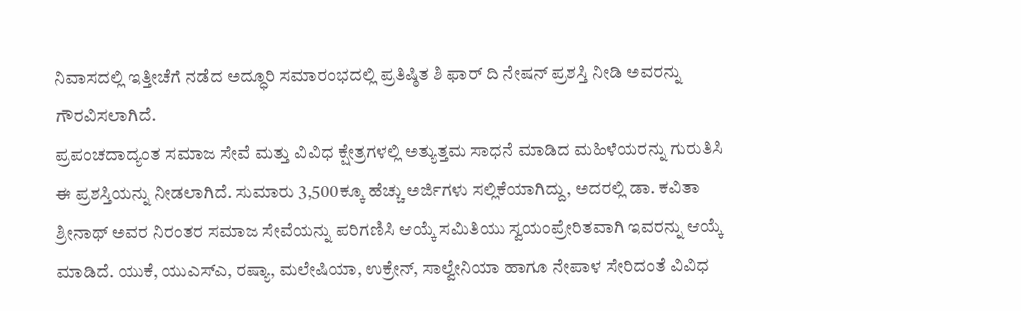ನಿವಾಸದಲ್ಲಿ ಇತ್ತೀಚೆಗೆ ನಡೆದ ಅದ್ಧೂರಿ ಸಮಾರಂಭದಲ್ಲಿ ಪ್ರತಿಷ್ಠಿತ ಶಿ ಫಾರ್ ದಿ ನೇಷನ್ ಪ್ರಶಸ್ತಿ ನೀಡಿ ಅವರನ್ನು ಗೌರವಿಸಲಾಗಿದೆ.
ಪ್ರಪಂಚದಾದ್ಯಂತ ಸಮಾಜ ಸೇವೆ ಮತ್ತು ವಿವಿಧ ಕ್ಷೇತ್ರಗಳಲ್ಲಿ ಅತ್ಯುತ್ತಮ ಸಾಧನೆ ಮಾಡಿದ ಮಹಿಳೆಯರನ್ನು ಗುರುತಿಸಿ ಈ ಪ್ರಶಸ್ತಿಯನ್ನು ನೀಡಲಾಗಿದೆ. ಸುಮಾರು 3,500ಕ್ಕೂ ಹೆಚ್ಚು ಅರ್ಜಿಗಳು ಸಲ್ಲಿಕೆಯಾಗಿದ್ದು, ಅದರಲ್ಲಿ ಡಾ. ಕವಿತಾ ಶ್ರೀನಾಥ್ ಅವರ ನಿರಂತರ ಸಮಾಜ ಸೇವೆಯನ್ನು ಪರಿಗಣಿಸಿ ಆಯ್ಕೆ ಸಮಿತಿಯು ಸ್ವಯಂಪ್ರೇರಿತವಾಗಿ ಇವರನ್ನು ಆಯ್ಕೆ ಮಾಡಿದೆ. ಯುಕೆ, ಯುಎಸ್ಎ, ರಷ್ಯಾ, ಮಲೇಷಿಯಾ, ಉಕ್ರೇನ್, ಸಾಲ್ವೇನಿಯಾ ಹಾಗೂ ನೇಪಾಳ ಸೇರಿದಂತೆ ವಿವಿಧ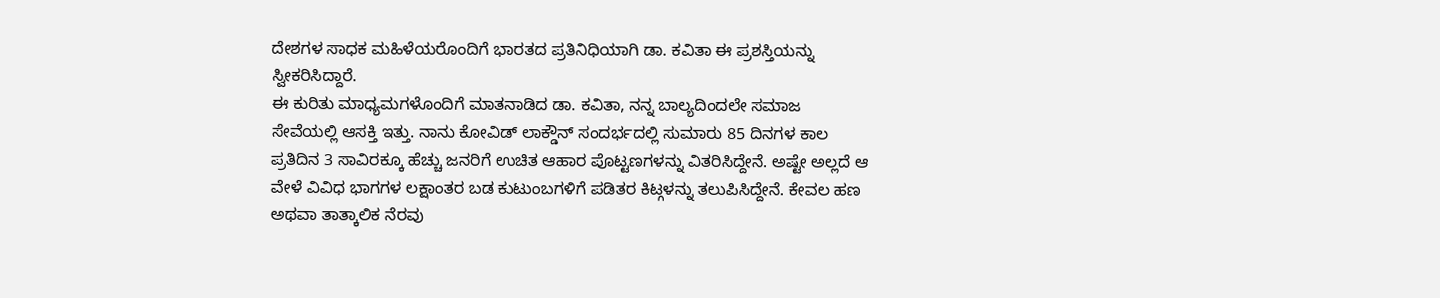ದೇಶಗಳ ಸಾಧಕ ಮಹಿಳೆಯರೊಂದಿಗೆ ಭಾರತದ ಪ್ರತಿನಿಧಿಯಾಗಿ ಡಾ. ಕವಿತಾ ಈ ಪ್ರಶಸ್ತಿಯನ್ನು ಸ್ವೀಕರಿಸಿದ್ದಾರೆ.
ಈ ಕುರಿತು ಮಾಧ್ಯಮಗಳೊಂದಿಗೆ ಮಾತನಾಡಿದ ಡಾ. ಕವಿತಾ, ನನ್ನ ಬಾಲ್ಯದಿಂದಲೇ ಸಮಾಜ ಸೇವೆಯಲ್ಲಿ ಆಸಕ್ತಿ ಇತ್ತು. ನಾನು ಕೋವಿಡ್ ಲಾಕ್ಡೌನ್ ಸಂದರ್ಭದಲ್ಲಿ ಸುಮಾರು 85 ದಿನಗಳ ಕಾಲ ಪ್ರತಿದಿನ 3 ಸಾವಿರಕ್ಕೂ ಹೆಚ್ಚು ಜನರಿಗೆ ಉಚಿತ ಆಹಾರ ಪೊಟ್ಟಣಗಳನ್ನು ವಿತರಿಸಿದ್ದೇನೆ. ಅಷ್ಟೇ ಅಲ್ಲದೆ ಆ ವೇಳೆ ವಿವಿಧ ಭಾಗಗಳ ಲಕ್ಷಾಂತರ ಬಡ ಕುಟುಂಬಗಳಿಗೆ ಪಡಿತರ ಕಿಟ್ಗಳನ್ನು ತಲುಪಿಸಿದ್ದೇನೆ. ಕೇವಲ ಹಣ ಅಥವಾ ತಾತ್ಕಾಲಿಕ ನೆರವು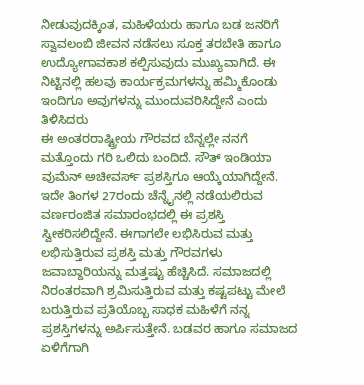ನೀಡುವುದಕ್ಕಿಂತ, ಮಹಿಳೆಯರು ಹಾಗೂ ಬಡ ಜನರಿಗೆ ಸ್ವಾವಲಂಬಿ ಜೀವನ ನಡೆಸಲು ಸೂಕ್ತ ತರಬೇತಿ ಹಾಗೂ ಉದ್ಯೋಗಾವಕಾಶ ಕಲ್ಪಿಸುವುದು ಮುಖ್ಯವಾಗಿದೆ. ಈ ನಿಟ್ಟಿನಲ್ಲಿ ಹಲವು ಕಾರ್ಯಕ್ರಮಗಳನ್ನು ಹಮ್ಮಿಕೊಂಡು ಇಂದಿಗೂ ಅವುಗಳನ್ನು ಮುಂದುವರಿಸಿದ್ದೇನೆ ಎಂದು ತಿಳಿಸಿದರು
ಈ ಅಂತರರಾಷ್ಟ್ರೀಯ ಗೌರವದ ಬೆನ್ನಲ್ಲೇ ನನಗೆ ಮತ್ತೊಂದು ಗರಿ ಒಲಿದು ಬಂದಿದೆ. ಸೌತ್ ಇಂಡಿಯಾ ವುಮೆನ್ ಅಚೀವರ್ಸ್ ಪ್ರಶಸ್ತಿಗೂ ಆಯ್ಕೆಯಾಗಿದ್ದೇನೆ. ಇದೇ ತಿಂಗಳ 27ರಂದು ಚೆನ್ನೈನಲ್ಲಿ ನಡೆಯಲಿರುವ ವರ್ಣರಂಜಿತ ಸಮಾರಂಭದಲ್ಲಿ ಈ ಪ್ರಶಸ್ತಿ ಸ್ವೀಕರಿಸಲಿದ್ದೇನೆ. ಈಗಾಗಲೇ ಲಭಿಸಿರುವ ಮತ್ತು ಲಭಿಸುತ್ತಿರುವ ಪ್ರಶಸ್ತಿ ಮತ್ತು ಗೌರವಗಳು ಜವಾಬ್ದಾರಿಯನ್ನು ಮತ್ತಷ್ಟು ಹೆಚ್ಚಿಸಿದೆ. ಸಮಾಜದಲ್ಲಿ ನಿರಂತರವಾಗಿ ಶ್ರಮಿಸುತ್ತಿರುವ ಮತ್ತು ಕಷ್ಟಪಟ್ಟು ಮೇಲೆ ಬರುತ್ತಿರುವ ಪ್ರತಿಯೊಬ್ಬ ಸಾಧಕ ಮಹಿಳೆಗೆ ನನ್ನ ಪ್ರಶಸ್ತಿಗಳನ್ನು ಅರ್ಪಿಸುತ್ತೇನೆ. ಬಡವರ ಹಾಗೂ ಸಮಾಜದ ಏಳಿಗೆಗಾಗಿ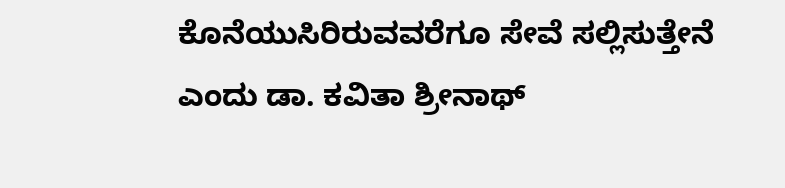ಕೊನೆಯುಸಿರಿರುವವರೆಗೂ ಸೇವೆ ಸಲ್ಲಿಸುತ್ತೇನೆ ಎಂದು ಡಾ. ಕವಿತಾ ಶ್ರೀನಾಥ್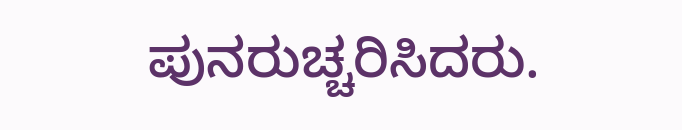ಪುನರುಚ್ಚರಿಸಿದರು.